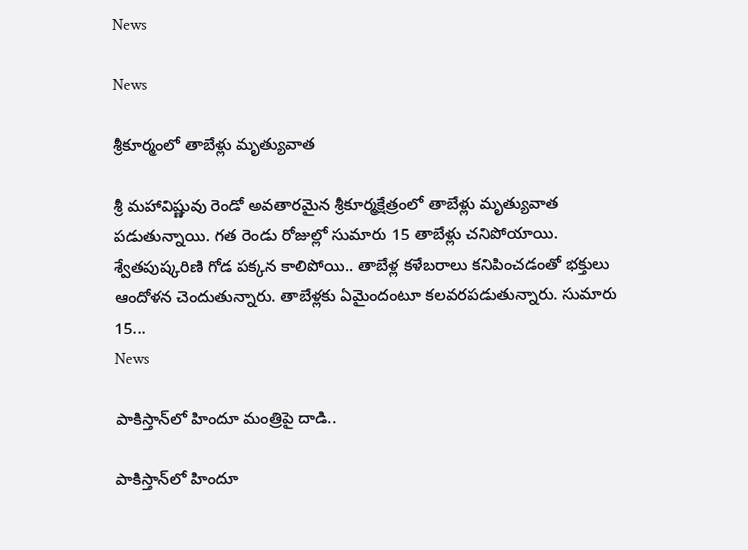News

News

శ్రీకూర్మంలో తాబేళ్లు మృత్యువాత

శ్రీ మహావిష్ణువు రెండో అవతారమైన శ్రీకూర్మక్షేత్రంలో తాబేళ్లు మృత్యువాత పడుతున్నాయి. గత రెండు రోజుల్లో సుమారు 15 తాబేళ్లు చనిపోయాయి. శ్వేతపుష్కరిణి గోడ పక్కన కాలిపోయి.. తాబేళ్ల కళేబరాలు కనిపించడంతో భక్తులు ఆందోళన చెందుతున్నారు. తాబేళ్లకు ఏమైందంటూ కలవరపడుతున్నారు. సుమారు 15...
News

పాకిస్తాన్‌లో హిందూ మంత్రిపై దాడి..

పాకిస్తాన్‌లో హిందూ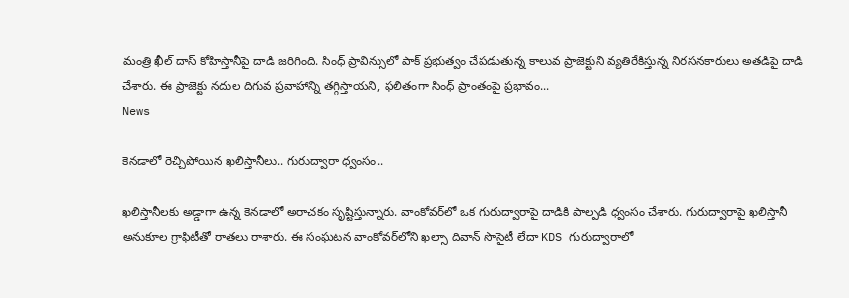మంత్రి ఖీల్ దాస్ కోహిస్తానీపై దాడి జరిగింది. సింధ్ ప్రావిన్సులో పాక్ ప్రభుత్వం చేపడుతున్న కాలువ ప్రాజెక్టుని వ్యతిరేకిస్తున్న నిరసనకారులు అతడిపై దాడి చేశారు. ఈ ప్రాజెక్టు నదుల దిగువ ప్రవాహాన్ని తగ్గిస్తాయని, ఫలితంగా సింధ్ ప్రాంతంపై ప్రభావం...
News

కెనడాలో రెచ్చిపోయిన ఖలిస్తానీలు.. గురుద్వారా ధ్వంసం..

ఖలిస్తానీలకు అడ్డాగా ఉన్న కెనడాలో అరాచకం సృష్టిస్తున్నారు. వాంకోవర్‌లో ఒక గురుద్వారాపై దాడికి పాల్పడి ధ్వంసం చేశారు. గురుద్వారాపై ఖలిస్తానీ అనుకూల గ్రాఫిటీతో రాతలు రాశారు. ఈ సంఘటన వాంకోవర్‌లోని ఖల్సా దివాన్ సొసైటీ లేదా KDS గురుద్వారాలో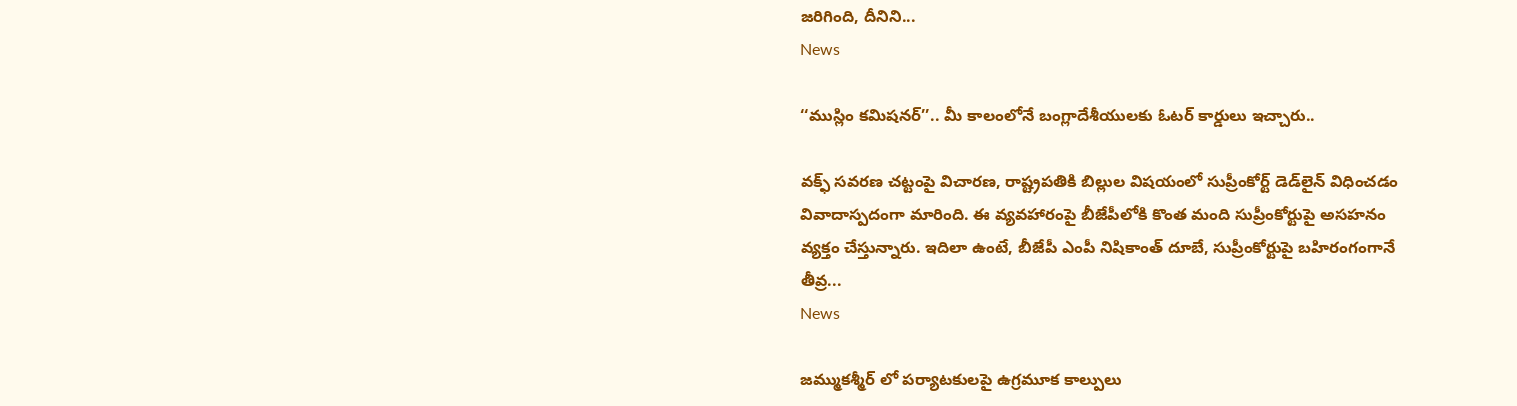జరిగింది, దీనిని...
News

‘‘ముస్లిం కమిషనర్’’.. మీ కాలంలోనే బంగ్లాదేశీయులకు ఓటర్ కార్డులు ఇచ్చారు..

వక్ఫ్ సవరణ చట్టంపై విచారణ, రాష్ట్రపతికి బిల్లుల విషయంలో సుప్రీంకోర్ట్ డెడ్‌లైన్ విధించడం వివాదాస్పదంగా మారింది. ఈ వ్యవహారంపై బీజేపీలోకి కొంత మంది సుప్రీంకోర్టుపై అసహనం వ్యక్తం చేస్తున్నారు. ఇదిలా ఉంటే, బీజేపీ ఎంపీ నిషికాంత్ దూబే, సుప్రీంకోర్టుపై బహిరంగంగానే తీవ్ర...
News

జమ్ముకశ్మీర్ లో పర్యాటకులపై ఉగ్రమూక కాల్పులు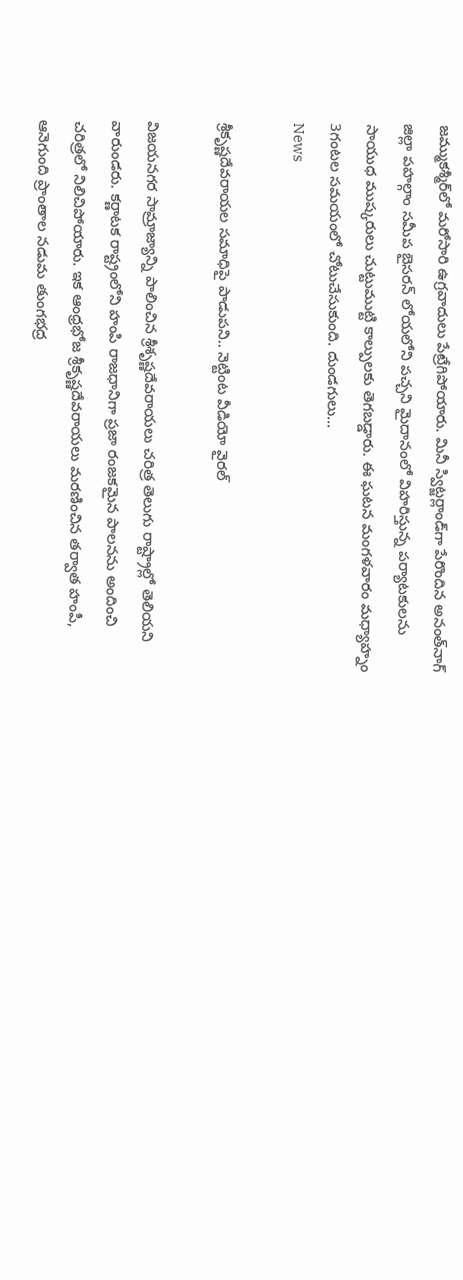జమ్ముకశ్మీర్‌లో మరోసారి ఉగ్రవాదులు పేట్రేగిపోయారు. మినీ స్విట్జర్లాండ్‌గా పేరొందిన అనంత్‌నాగ్‌ జిల్లా పహల్గాం సమీప బైసరన్‌ లోయలోని పచ్చని మైదానంలో విహరిస్తున్న పర్యాటకులను సాయుధ ముష్కరులు చుట్టుముట్టి కాల్పులకు తెగబడ్డారు. ఈ ఘటన మంగళవారం మధ్యాహ్నం 3గంటల సమయంలో చోటుచేసుకుంది. దుండగులు...
News

శ్రీకృష్ణదేవరాయల సమాధిపై పాడుపని.. నెట్టింట వీడియో వైరల్

విజయనగర సామ్రాజ్యాన్ని పాలించిన శ్రీశృష్ణదేవరాయలు చరిత్ర తెలుగు రాష్ట్రాల్లో తెలియని వారుండరు. కర్ణాటక రాష్ట్రంలోని హంపి రాజధానిగా ప్రజా రంజకమైన పాలనను అందించి చరిత్రలో నిలిచిపోయారు. ఇక ఆంధ్రభోజ శ్రీకృష్ణదేవరాయలు మరణించిన తర్వాత హంపీ, ఆనెగుంది ప్రాంతాల నడుమ తుంగభద్ర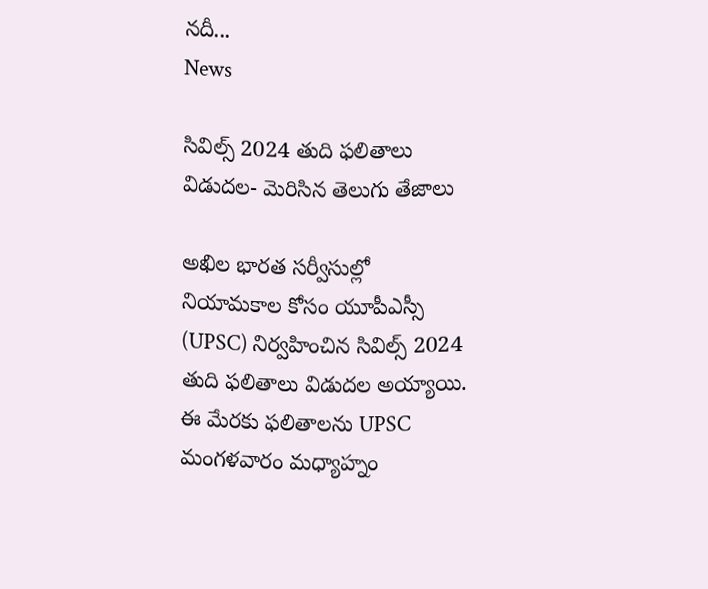నదీ...
News

సివిల్స్ 2024 తుది ఫలితాలు విడుదల- మెరిసిన తెలుగు తేజాలు

అఖిల భారత సర్వీసుల్లో నియామకాల కోసం యూపీఎస్సీ (UPSC) నిర్వహించిన సివిల్స్‌ 2024 తుది ఫలితాలు విడుదల అయ్యాయి. ఈ మేరకు ఫలితాలను UPSC మంగళవారం మధ్యాహ్నం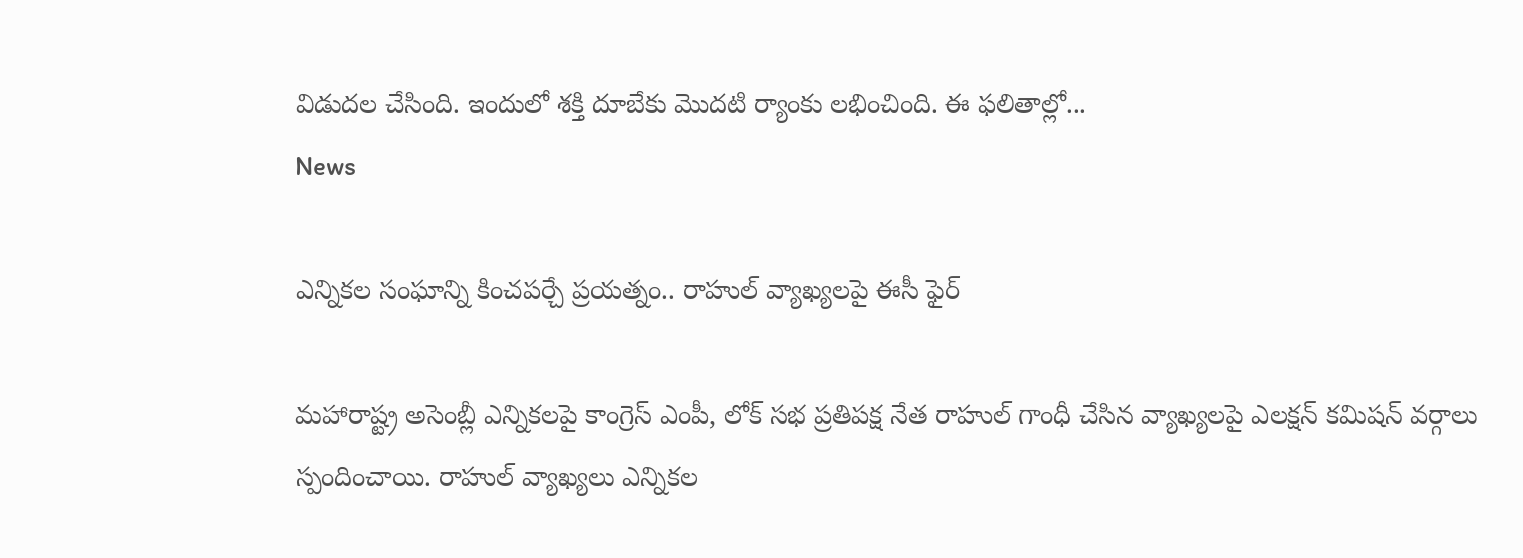విడుదల చేసింది. ఇందులో శక్తి దూబేకు మొదటి ర్యాంకు లభించింది. ఈ ఫలితాల్లో...
News

ఎన్నికల సంఘాన్ని కించపర్చే ప్రయత్నం.. రాహుల్ వ్యాఖ్యలపై ఈసీ ఫైర్

మహారాష్ట్ర అసెంబ్లీ ఎన్నికలపై కాంగ్రెస్ ఎంపీ, లోక్ సభ ప్రతిపక్ష నేత రాహుల్ గాంధీ చేసిన వ్యాఖ్యలపై ఎలక్షన్ కమిషన్ వర్గాలు స్పందించాయి. రాహుల్ వ్యాఖ్యలు ఎన్నికల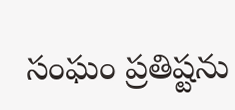సంఘం ప్రతిష్టను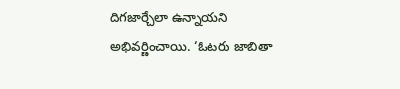దిగజార్చేలా ఉన్నాయని అభివర్ణించాయి. ‘ఓటరు జాబితా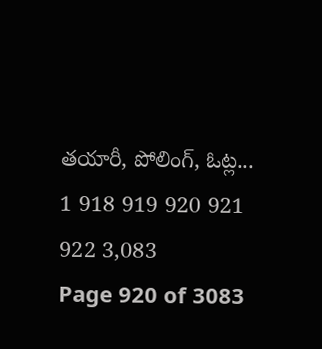తయారీ, పోలింగ్, ఓట్ల...
1 918 919 920 921 922 3,083
Page 920 of 3083